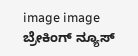image image
ಬ್ರೇಕಿಂಗ್ ನ್ಯೂಸ್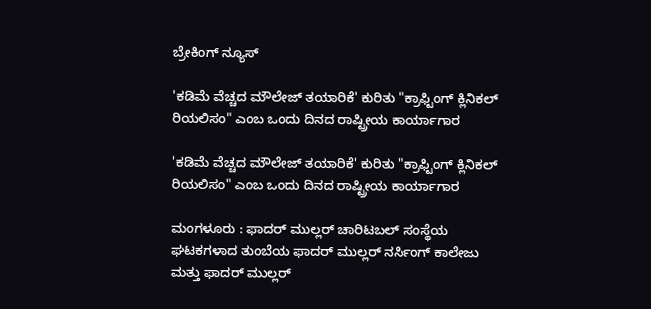ಬ್ರೇಕಿಂಗ್ ನ್ಯೂಸ್

'ಕಡಿಮೆ ವೆಚ್ಚದ ಮೌಲೇಜ್ ತಯಾರಿಕೆ' ಕುರಿತು "ಕ್ರಾಫ್ಟಿಂಗ್ ಕ್ಲಿನಿಕಲ್ ರಿಯಲಿಸಂ" ಎಂಬ ಒಂದು ದಿನದ ರಾಷ್ಟ್ರೀಯ ಕಾರ್ಯಾಗಾರ

'ಕಡಿಮೆ ವೆಚ್ಚದ ಮೌಲೇಜ್ ತಯಾರಿಕೆ' ಕುರಿತು "ಕ್ರಾಫ್ಟಿಂಗ್ ಕ್ಲಿನಿಕಲ್ ರಿಯಲಿಸಂ" ಎಂಬ ಒಂದು ದಿನದ ರಾಷ್ಟ್ರೀಯ ಕಾರ್ಯಾಗಾರ

ಮಂಗಳೂರು : ಫಾದರ್ ಮುಲ್ಲರ್ ಚಾರಿಟಬಲ್ ಸಂಸ್ಥೆಯ ಘಟಕಗಳಾದ ತುಂಬೆಯ ಫಾದರ್ ಮುಲ್ಲರ್ ನರ್ಸಿಂಗ್ ಕಾಲೇಜು ಮತ್ತು ಫಾದರ್ ಮುಲ್ಲರ್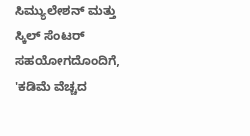ಸಿಮ್ಯುಲೇಶನ್ ಮತ್ತು ಸ್ಕಿಲ್ ಸೆಂಟರ್ ಸಹಯೋಗದೊಂದಿಗೆ, 'ಕಡಿಮೆ ವೆಚ್ಚದ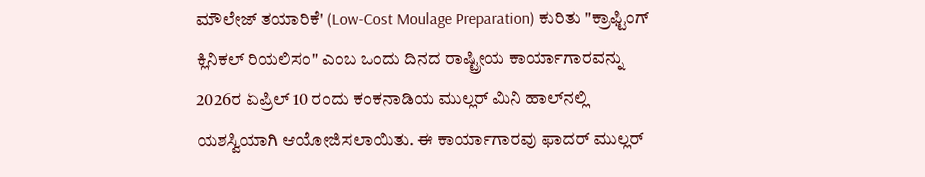ಮೌಲೇಜ್ ತಯಾರಿಕೆ' (Low-Cost Moulage Preparation) ಕುರಿತು "ಕ್ರಾಫ್ಟಿಂಗ್ ಕ್ಲಿನಿಕಲ್ ರಿಯಲಿಸಂ" ಎಂಬ ಒಂದು ದಿನದ ರಾಷ್ಟ್ರೀಯ ಕಾರ್ಯಾಗಾರವನ್ನು 2026ರ ಏಪ್ರಿಲ್ 10 ರಂದು ಕಂಕನಾಡಿಯ ಮುಲ್ಲರ್ ಮಿನಿ ಹಾಲ್‌ನಲ್ಲಿ ಯಶಸ್ವಿಯಾಗಿ ಆಯೋಜಿಸಲಾಯಿತು. ಈ ಕಾರ್ಯಾಗಾರವು ಫಾದರ್ ಮುಲ್ಲರ್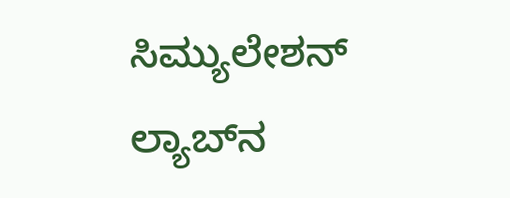ಸಿಮ್ಯುಲೇಶನ್ ಲ್ಯಾಬ್‌ನ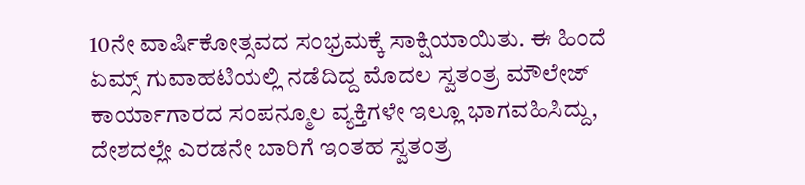10ನೇ ವಾರ್ಷಿಕೋತ್ಸವದ ಸಂಭ್ರಮಕ್ಕೆ ಸಾಕ್ಷಿಯಾಯಿತು. ಈ ಹಿಂದೆ ಏಮ್ಸ್ ಗುವಾಹಟಿಯಲ್ಲಿ ನಡೆದಿದ್ದ ಮೊದಲ ಸ್ವತಂತ್ರ ಮೌಲೇಜ್ ಕಾರ್ಯಾಗಾರದ ಸಂಪನ್ಮೂಲ ವ್ಯಕ್ತಿಗಳೇ ಇಲ್ಲೂ ಭಾಗವಹಿಸಿದ್ದು, ದೇಶದಲ್ಲೇ ಎರಡನೇ ಬಾರಿಗೆ ಇಂತಹ ಸ್ವತಂತ್ರ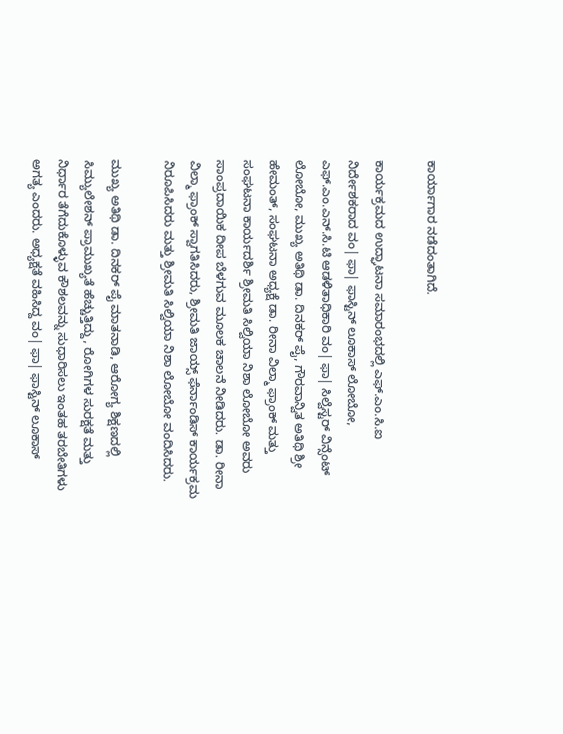ಕಾರ್ಯಾಗಾರ ನಡೆದಂತಾಗಿದೆ.

ಕಾರ್ಯಕ್ರಮದ ಉದ್ಘಾಟನಾ ಸಮಾರಂಭದಲ್ಲಿ ಎಫ್.ಎಂ.ಸಿ.ಐ ನಿರ್ದೇಶಕರಾದ ವಂ| ಫಾ| ಫಾಸ್ಟಿನ್ ಲೂಕಾಸ್ ಲೋಬೋ, ಎಫ್.ಎಂ.ಎನ್.ಸಿ.ಟಿ ಆಡಳಿತಾಧಿಕಾರಿ ವಂ| ಫಾ| ಸಿಲ್ವೆಸ್ಟರ್ ವಿನ್ಸೆಂಟ್ ಲೋಬೋ, ಮುಖ್ಯ ಅತಿಥಿ ಡಾ. ದಿನಕರ್ ಪೈ, ಗೌರವಾನ್ವಿತ ಅತಿಥಿ ಶ್ರೀ ಹೇಮಂತ್, ಸಂಘಟನಾ ಅಧ್ಯಕ್ಷೆ ಡಾ. ರೀನಾ ವಿಲ್ಮಾ ಫ್ರಾಂಕ್ ಮತ್ತು ಸಂಘಟನಾ ಕಾರ್ಯದರ್ಶಿ ಶ್ರೀಮತಿ ಸಿಲ್ವಿಯಾ ನಿಶಾ ಲೋಬೋ ಅವರು ಸಾಂಪ್ರದಾಯಿಕ ದೀಪ ಬೆಳಗುವ ಮೂಲಕ ಚಾಲನೆ ನೀಡಿದರು. ಡಾ. ರೀನಾ ವಿಲ್ಮಾ ಫ್ರಾಂಕ್ ಸ್ವಾಗತಿಸಿದರು, ಶ್ರೀಮತಿ ಜಾಯ್ಸ್ ಫೆರ್ನಾಂಡಿಸ್ ಕಾರ್ಯಕ್ರಮ ನಿರೂಪಿಸಿದರು ಮತ್ತು ಶ್ರೀಮತಿ ಸಿಲ್ವಿಯಾ ನಿಶಾ ಲೋಬೋ ವಂದಿಸಿದರು.

ಮುಖ್ಯ ಅತಿಥಿ ಡಾ. ದಿನಕರ್ ಪೈ ಮಾತನಾಡಿ, ಆರೋಗ್ಯ ಶಿಕ್ಷಣದಲ್ಲಿ ಸಿಮ್ಯುಲೇಶನ್ ಪ್ರಾಮುಖ್ಯತೆ ಹೆಚ್ಚುತ್ತಿದ್ದು, ರೋಗಿಗಳ ಸುರಕ್ಷತೆ ಮತ್ತು ನಿರ್ಧಾರ ತೆಗೆದುಕೊಳ್ಳುವ ಕೌಶಲವನ್ನು ಸುಧಾರಿಸಲು ಇಂತಹ ತರಬೇತಿಗಳು ಅಗತ್ಯ ಎಂದರು. ಅಧ್ಯಕ್ಷತೆ ವಹಿಸಿದ್ದ ವಂ| ಫಾ| ಫಾಸ್ಟಿನ್ ಲೂಕಾಸ್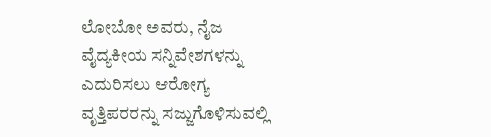ಲೋಬೋ ಅವರು, ನೈಜ ವೈದ್ಯಕೀಯ ಸನ್ನಿವೇಶಗಳನ್ನು ಎದುರಿಸಲು ಆರೋಗ್ಯ ವೃತ್ತಿಪರರನ್ನು ಸಜ್ಜುಗೊಳಿಸುವಲ್ಲಿ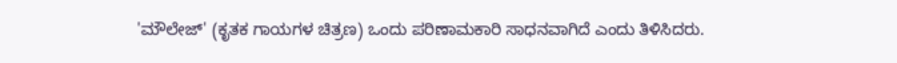'ಮೌಲೇಜ್' (ಕೃತಕ ಗಾಯಗಳ ಚಿತ್ರಣ) ಒಂದು ಪರಿಣಾಮಕಾರಿ ಸಾಧನವಾಗಿದೆ ಎಂದು ತಿಳಿಸಿದರು.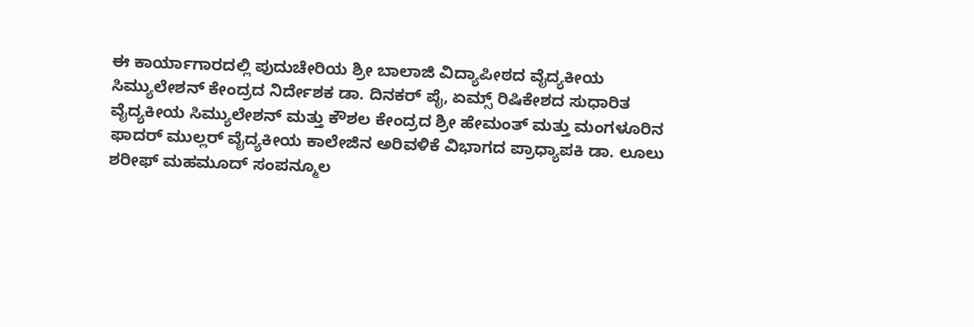ಈ ಕಾರ್ಯಾಗಾರದಲ್ಲಿ ಪುದುಚೇರಿಯ ಶ್ರೀ ಬಾಲಾಜಿ ವಿದ್ಯಾಪೀಠದ ವೈದ್ಯಕೀಯ ಸಿಮ್ಯುಲೇಶನ್ ಕೇಂದ್ರದ ನಿರ್ದೇಶಕ ಡಾ. ದಿನಕರ್ ಪೈ, ಏಮ್ಸ್ ರಿಷಿಕೇಶದ ಸುಧಾರಿತ ವೈದ್ಯಕೀಯ ಸಿಮ್ಯುಲೇಶನ್ ಮತ್ತು ಕೌಶಲ ಕೇಂದ್ರದ ಶ್ರೀ ಹೇಮಂತ್ ಮತ್ತು ಮಂಗಳೂರಿನ ಫಾದರ್ ಮುಲ್ಲರ್ ವೈದ್ಯಕೀಯ ಕಾಲೇಜಿನ ಅರಿವಳಿಕೆ ವಿಭಾಗದ ಪ್ರಾಧ್ಯಾಪಕಿ ಡಾ. ಲೂಲು ಶರೀಫ್ ಮಹಮೂದ್ ಸಂಪನ್ಮೂಲ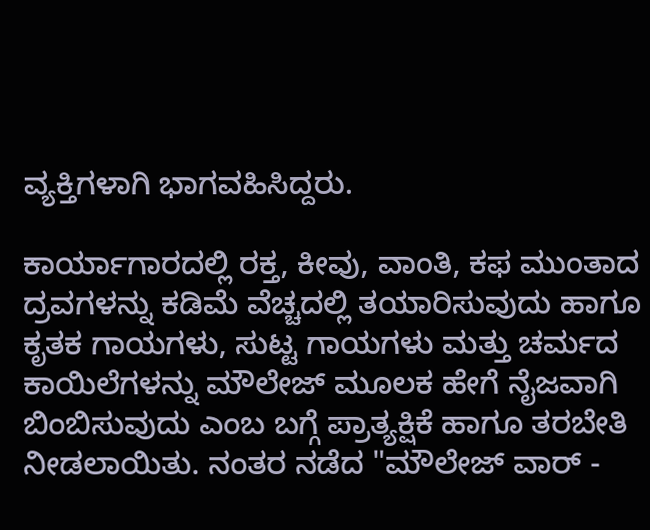ವ್ಯಕ್ತಿಗಳಾಗಿ ಭಾಗವಹಿಸಿದ್ದರು.

ಕಾರ್ಯಾಗಾರದಲ್ಲಿ ರಕ್ತ, ಕೀವು, ವಾಂತಿ, ಕಫ ಮುಂತಾದ ದ್ರವಗಳನ್ನು ಕಡಿಮೆ ವೆಚ್ಚದಲ್ಲಿ ತಯಾರಿಸುವುದು ಹಾಗೂ ಕೃತಕ ಗಾಯಗಳು, ಸುಟ್ಟ ಗಾಯಗಳು ಮತ್ತು ಚರ್ಮದ ಕಾಯಿಲೆಗಳನ್ನು ಮೌಲೇಜ್ ಮೂಲಕ ಹೇಗೆ ನೈಜವಾಗಿ ಬಿಂಬಿಸುವುದು ಎಂಬ ಬಗ್ಗೆ ಪ್ರಾತ್ಯಕ್ಷಿಕೆ ಹಾಗೂ ತರಬೇತಿ ನೀಡಲಾಯಿತು. ನಂತರ ನಡೆದ "ಮೌಲೇಜ್ ವಾರ್ -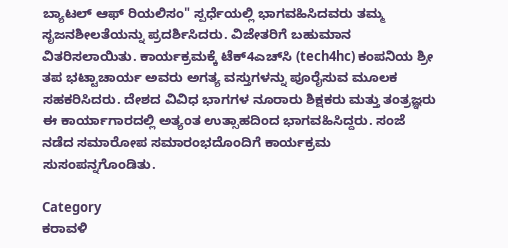ಬ್ಯಾಟಲ್ ಆಫ್ ರಿಯಲಿಸಂ" ಸ್ಪರ್ಧೆಯಲ್ಲಿ ಭಾಗವಹಿಸಿದವರು ತಮ್ಮ ಸೃಜನಶೀಲತೆಯನ್ನು ಪ್ರದರ್ಶಿಸಿದರು. ವಿಜೇತರಿಗೆ ಬಹುಮಾನ ವಿತರಿಸಲಾಯಿತು. ಕಾರ್ಯಕ್ರಮಕ್ಕೆ ಟೆಕ್4ಎಚ್‌ಸಿ (tech4hc) ಕಂಪನಿಯ ಶ್ರೀ ತಪ ಭಟ್ಟಾಚಾರ್ಯ ಅವರು ಅಗತ್ಯ ವಸ್ತುಗಳನ್ನು ಪೂರೈಸುವ ಮೂಲಕ ಸಹಕರಿಸಿದರು. ದೇಶದ ವಿವಿಧ ಭಾಗಗಳ ನೂರಾರು ಶಿಕ್ಷಕರು ಮತ್ತು ತಂತ್ರಜ್ಞರು ಈ ಕಾರ್ಯಾಗಾರದಲ್ಲಿ ಅತ್ಯಂತ ಉತ್ಸಾಹದಿಂದ ಭಾಗವಹಿಸಿದ್ದರು. ಸಂಜೆ ನಡೆದ ಸಮಾರೋಪ ಸಮಾರಂಭದೊಂದಿಗೆ ಕಾರ್ಯಕ್ರಮ ಸುಸಂಪನ್ನಗೊಂಡಿತು.

Category
ಕರಾವಳಿ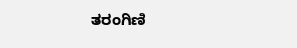ತರಂಗಿಣಿ